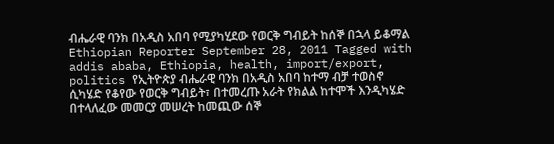ብሔራዊ ባንክ በአዲስ አበባ የሚያካሂደው የወርቅ ግብይት ከሰኞ በኋላ ይቆማል Ethiopian Reporter September 28, 2011 Tagged with addis ababa, Ethiopia, health, import/export, politics የኢትዮጵያ ብሔራዊ ባንክ በአዲስ አበባ ከተማ ብቻ ተወስኖ ሲካሄድ የቆየው የወርቅ ግብይት፣ በተመረጡ አራት የክልል ከተሞች እንዲካሄድ በተላለፈው መመርያ መሠረት ከመጪው ሰኞ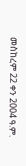መስከረም 22 ቀን 2004 ዓ.ም.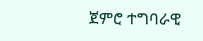ጀምሮ ተግባራዊ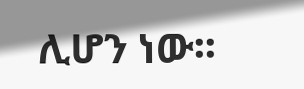ሊሆን ነው፡፡